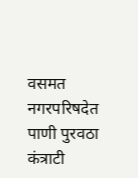वसमत नगरपरिषदेत पाणी पुरवठा कंत्राटी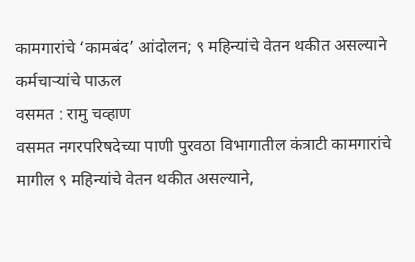कामगारांचे ‘कामबंद’ आंदोलन; ९ महिन्यांचे वेतन थकीत असल्याने कर्मचाऱ्यांचे पाऊल
वसमत : रामु चव्हाण
वसमत नगरपरिषदेच्या पाणी पुरवठा विभागातील कंत्राटी कामगारांचे मागील ९ महिन्यांचे वेतन थकीत असल्याने,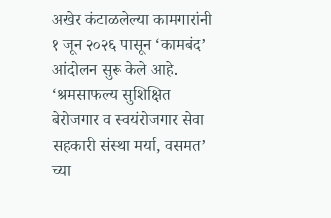अखेर कंटाळलेल्या कामगारांनी १ जून २०२६ पासून ‘कामबंद’ आंदोलन सुरू केले आहे. ‘श्रमसाफल्य सुशिक्षित बेरोजगार व स्वयंरोजगार सेवा सहकारी संस्था मर्या, वसमत’ च्या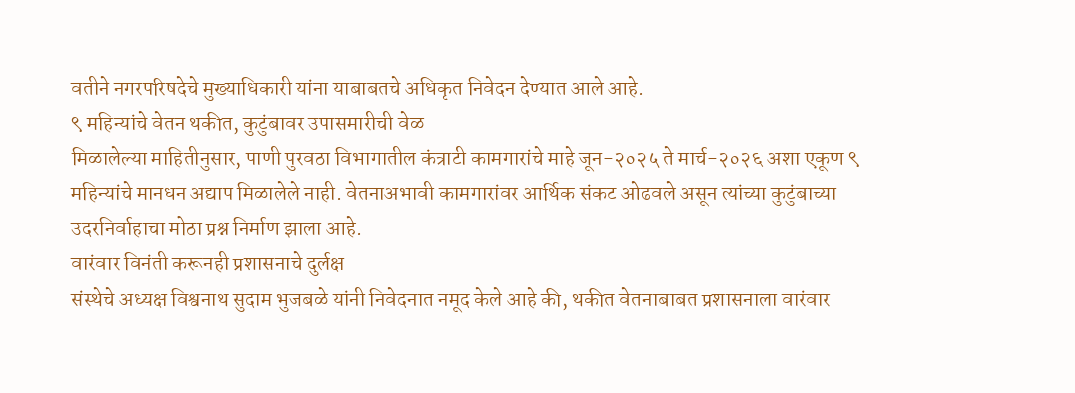वतीने नगरपरिषदेचे मुख्याधिकारी यांना याबाबतचे अधिकृत निवेदन देण्यात आले आहे.
९ महिन्यांचे वेतन थकीत, कुटुंबावर उपासमारीची वेळ
मिळालेल्या माहितीनुसार, पाणी पुरवठा विभागातील कंत्राटी कामगारांचे माहे जून-२०२५ ते मार्च-२०२६ अशा एकूण ९ महिन्यांचे मानधन अद्याप मिळालेले नाही. वेतनाअभावी कामगारांवर आर्थिक संकट ओढवले असून त्यांच्या कुटुंबाच्या उदरनिर्वाहाचा मोठा प्रश्न निर्माण झाला आहे.
वारंवार विनंती करूनही प्रशासनाचे दुर्लक्ष
संस्थेचे अध्यक्ष विश्वनाथ सुदाम भुजबळे यांनी निवेदनात नमूद केले आहे की, थकीत वेतनाबाबत प्रशासनाला वारंवार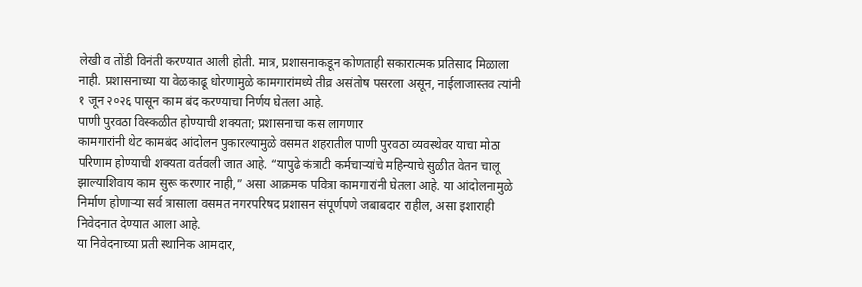लेखी व तोंडी विनंती करण्यात आली होती. मात्र, प्रशासनाकडून कोणताही सकारात्मक प्रतिसाद मिळाला नाही. प्रशासनाच्या या वेळकाढू धोरणामुळे कामगारांमध्ये तीव्र असंतोष पसरला असून, नाईलाजास्तव त्यांनी १ जून २०२६ पासून काम बंद करण्याचा निर्णय घेतला आहे.
पाणी पुरवठा विस्कळीत होण्याची शक्यता; प्रशासनाचा कस लागणार
कामगारांनी थेट कामबंद आंदोलन पुकारल्यामुळे वसमत शहरातील पाणी पुरवठा व्यवस्थेवर याचा मोठा परिणाम होण्याची शक्यता वर्तवली जात आहे. “यापुढे कंत्राटी कर्मचाऱ्यांचे महिन्याचे सुळीत वेतन चालू झाल्याशिवाय काम सुरू करणार नाही,” असा आक्रमक पवित्रा कामगारांनी घेतला आहे. या आंदोलनामुळे निर्माण होणाऱ्या सर्व त्रासाला वसमत नगरपरिषद प्रशासन संपूर्णपणे जबाबदार राहील, असा इशाराही निवेदनात देण्यात आला आहे.
या निवेदनाच्या प्रती स्थानिक आमदार,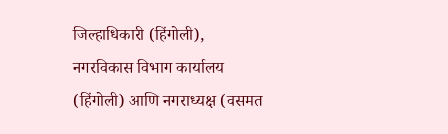जिल्हाधिकारी (हिंगोली), नगरविकास विभाग कार्यालय (हिंगोली) आणि नगराध्यक्ष (वसमत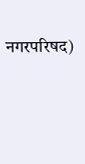नगरपरिषद)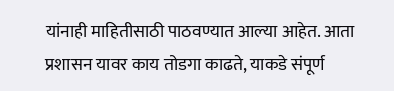यांनाही माहितीसाठी पाठवण्यात आल्या आहेत. आता प्रशासन यावर काय तोडगा काढते, याकडे संपूर्ण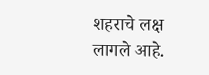शहराचे लक्ष लागले आहे.